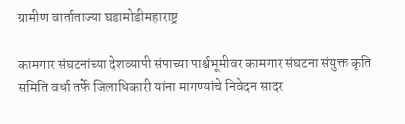ग्रामीण वार्ताताज्या घडामोडीमहाराष्ट्र

कामगार संघटनांच्या देशव्यापी संपाच्या पार्श्वभूमीवर कामगार संघटना संयुक्त कृति समिति वर्धा तर्फे जिलाधिकारी यांना मागण्यांचे निवेदन सादर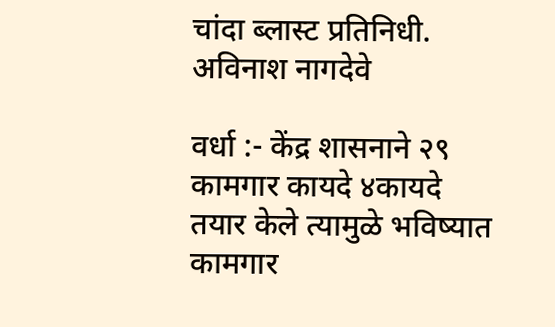चांदा ब्लास्ट प्रतिनिधी. अविनाश नागदेवे

वर्धा :- केंद्र शासनाने २९ कामगार कायदे ४कायदे तयार केले त्यामुळे भविष्यात कामगार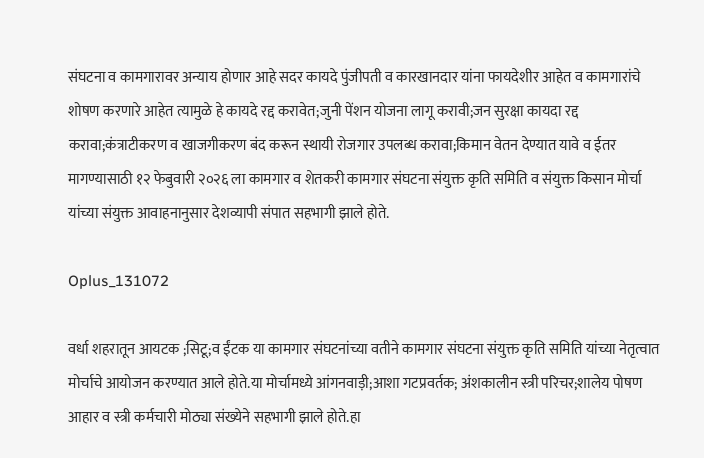संघटना व कामगारावर अन्याय होणार आहे सदर कायदे पुंजीपती व कारखानदार यांना फायदेशीर आहेत व कामगारांचे शोषण करणारे आहेत त्यामुळे हे कायदे रद्द करावेत;जुनी पेंशन योजना लागू करावी;जन सुरक्षा कायदा रद्द करावा;कंत्राटीकरण व खाजगीकरण बंद करून स्थायी रोजगार उपलब्ध करावा;किमान वेतन देण्यात यावे व ईतर मागण्यासाठी १२ फेबुवारी २०२६ ला कामगार व शेतकरी कामगार संघटना संयुक्त कृति समिति व संयुक्त किसान मोर्चा यांच्या संयुक्त आवाहनानुसार देशव्यापी संपात सहभागी झाले होते.

Oplus_131072

वर्धा शहरातून आयटक ;सिटू;व ईंटक या कामगार संघटनांच्या वतीने कामगार संघटना संयुक्त कृति समिति यांच्या नेतृत्वात मोर्चाचे आयोजन करण्यात आले होते.या मोर्चामध्ये आंगनवाड़ी;आशा गटप्रवर्तक; अंशकालीन स्त्री परिचर;शालेय पोषण आहार व स्त्री कर्मचारी मोठ्या संख्येने सहभागी झाले होते.हा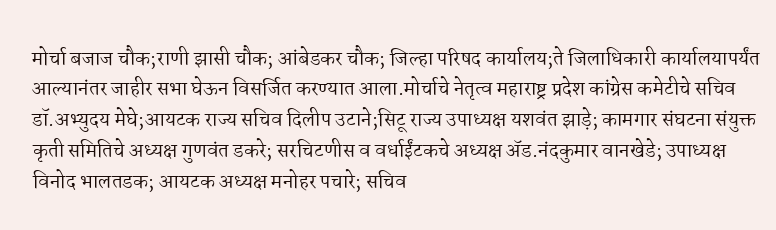मोर्चा बजाज चौक;राणी झासी चौक; आंबेडकर चौक; जिल्हा परिषद कार्यालय;ते जिलाधिकारी कार्यालयापर्यंत आल्यानंतर जाहीर सभा घेऊन विसर्जित करण्यात आला.मोर्चाचे नेतृत्व महाराष्ट्र प्रदेश कांग्रेस कमेटीचे सचिव डॉ.अभ्युदय मेघे;आयटक राज्य सचिव दिलीप उटाने;सिटू राज्य उपाध्यक्ष यशवंत झाड़े; कामगार संघटना संयुक्त कृती समितिचे अध्यक्ष गुणवंत डकरे; सरचिटणीस व वर्धाईंटकचे अध्यक्ष ॲड.नंदकुमार वानखेडे; उपाध्यक्ष विनोद भालतडक; आयटक अध्यक्ष मनोहर पचारे; सचिव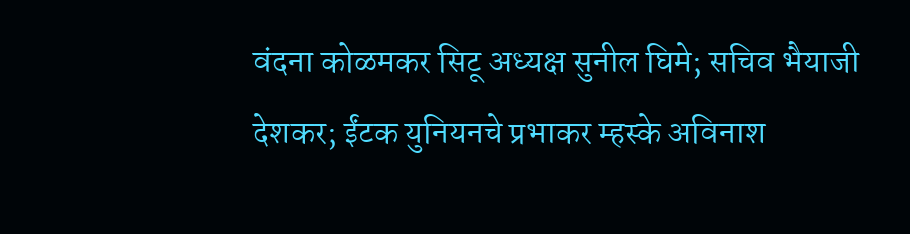वंदना कोळमकर सिटू अध्यक्ष सुनील घिमे; सचिव भैयाजी देशकर; ईंटक युनियनचे प्रभाकर म्हस्के अविनाश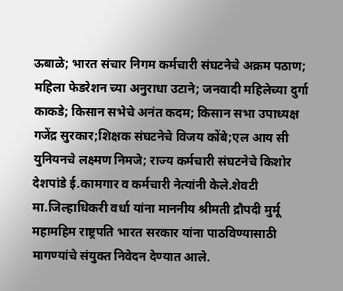ऊबाळे; भारत संचार निगम कर्मचारी संघटनेचे अक्रम पठाण; महिला फेडरेशन च्या अनुराधा उटाने; जनवादी महिलेच्या दुर्गा काकडे; किसान सभेचे अनंत कदम; किसान सभा उपाध्यक्ष गजेंद्र सुरकार;शिक्षक संघटनेचे विजय कोंबे;एल आय सी युनियनचे लक्ष्मण निमजे; राज्य कर्मचारी संघटनेचे किशोर देशपांडे ई.कामगार व कर्मचारी नेत्यांनी केले.शेवटी मा.जिल्हाधिकरी वर्धा यांना माननीय श्रीमती द्रौपदी मुर्मू महामहिम राष्ट्रपति भारत सरकार यांना पाठविण्यासाठी मागण्यांचे संयुक्त निवेदन देण्यात आले.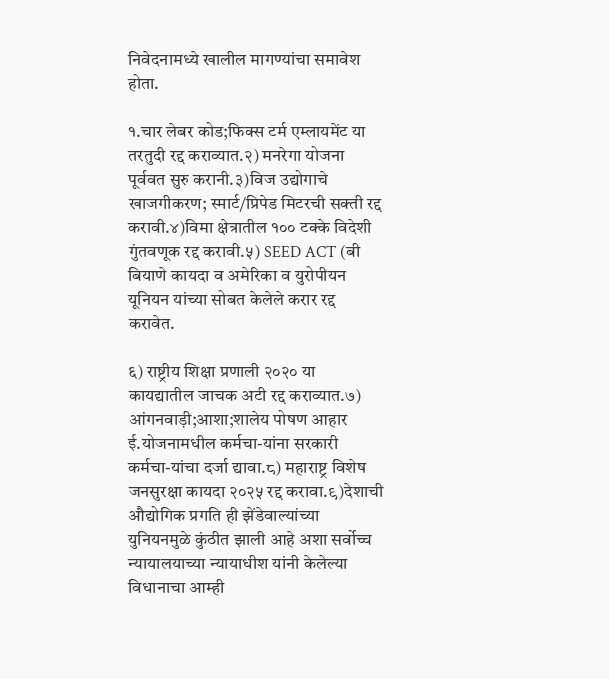निवेदनामध्ये खालील मागण्यांचा समावेश होता.

१.चार लेबर कोड;फिक्स टर्म एम्लायमेंट या तरतुदी रद्द कराव्यात.२) मनरेगा योजना पूर्ववत सुरु करानी.३)विज उद्योगाचे खाजगीकरण; स्मार्ट/प्रिपेड मिटरची सक्ती रद्द करावी.४)विमा क्षेत्रातील १०० टक्के विदेशी गुंतवणूक रद्द करावी.५) SEED ACT (बी बियाणे कायदा व अमेरिका व युरोपीयन यूनियन यांच्या सोबत केलेले करार रद्द करावेत.

६) राष्ट्रीय शिक्षा प्रणाली २०२० या कायद्यातील जाचक अटी रद्द कराव्यात.७) आंगनवाड़ी;आशा;शालेय पोषण आहार ई.योजनामधील कर्मचा-यांना सरकारी कर्मचा-यांचा दर्जा द्यावा.८) महाराष्ट्र विशेष जनसुरक्षा कायदा २०२५ रद्द करावा.९)देशाची औद्योगिक प्रगति ही झेंडेवाल्यांच्या युनियनमुळे कुंठीत झाली आहे अशा सर्वोच्च न्यायालयाच्या न्यायाधीश यांनी केलेल्या विधानाचा आम्ही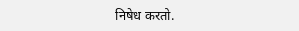निषेध करतो.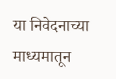या निवेदनाच्या माध्यमातून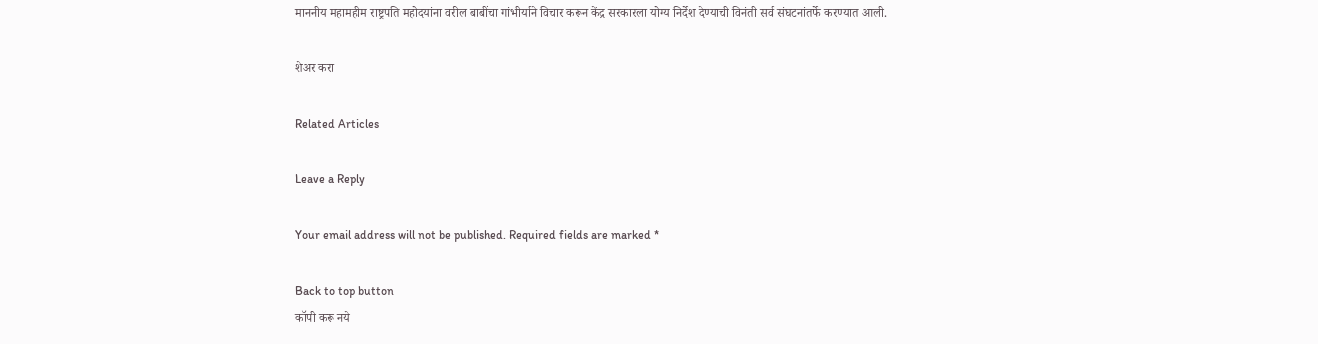माननीय महामहीम राष्ट्रपति महोदयांना वरील बाबींचा गांभीर्याने विचार करून केंद्र सरकारला योग्य निर्देश देण्याची विनंती सर्व संघटनांतर्फे करण्यात आली.

शेअर करा

Related Articles

Leave a Reply

Your email address will not be published. Required fields are marked *

Back to top button
कॉपी करू नये